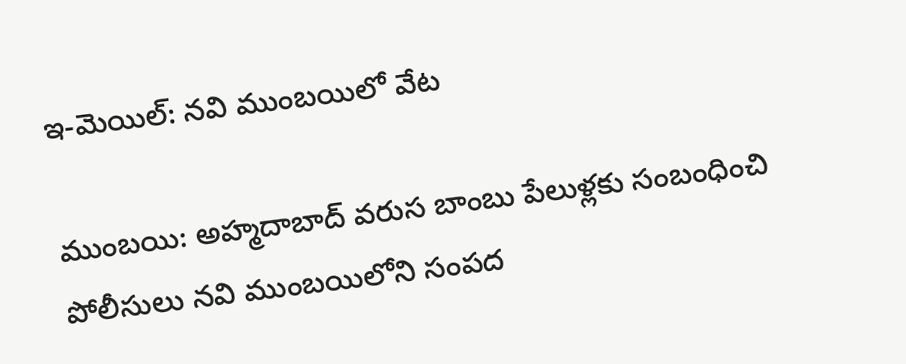ఇ-మెయిల్: నవి ముంబయిలో వేట

ముంబయి: అహ్మదాబాద్ వరుస బాంబు పేలుళ్లకు సంబంధించి పోలీసులు నవి ముంబయిలోని సంపద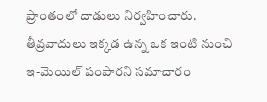ప్రాంతంలో దాడులు నిర్వహించారు. తీవ్రవాదులు ఇక్కడ ఉన్న ఒక ఇంటి నుంచి ఇ-మెయిల్ పంపారని సమాచారం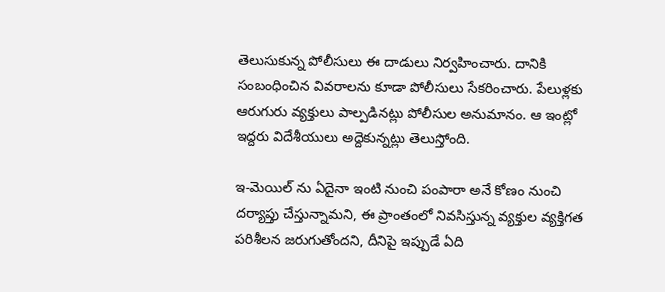తెలుసుకున్న పోలీసులు ఈ దాడులు నిర్వహించారు. దానికి సంబంధించిన వివరాలను కూడా పోలీసులు సేకరించారు. పేలుళ్లకు ఆరుగురు వ్యక్తులు పాల్పడినట్లు పోలీసుల అనుమానం. ఆ ఇంట్లో ఇద్దరు విదేశీయులు అద్దెకున్నట్లు తెలుస్తోంది.

ఇ-మెయిల్ ను ఏదైనా ఇంటి నుంచి పంపారా అనే కోణం నుంచి దర్యాప్తు చేస్తున్నామని, ఈ ప్రాంతంలో నివసిస్తున్న వ్యక్తుల వ్యక్తిగత పరిశీలన జరుగుతోందని, దీనిపై ఇప్పుడే ఏది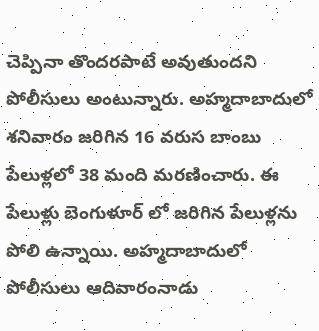చెప్పినా తొందరపాటే అవుతుందని పోలీసులు అంటున్నారు. అహ్మదాబాదులో శనివారం జరిగిన 16 వరుస బాంబు పేలుళ్లలో 38 మంది మరణించారు. ఈ పేలుళ్లు బెంగుళూర్ లో జరిగిన పేలుళ్లను పోలి ఉన్నాయి. అహ్మదాబాదులో పోలీసులు ఆదివారంనాడు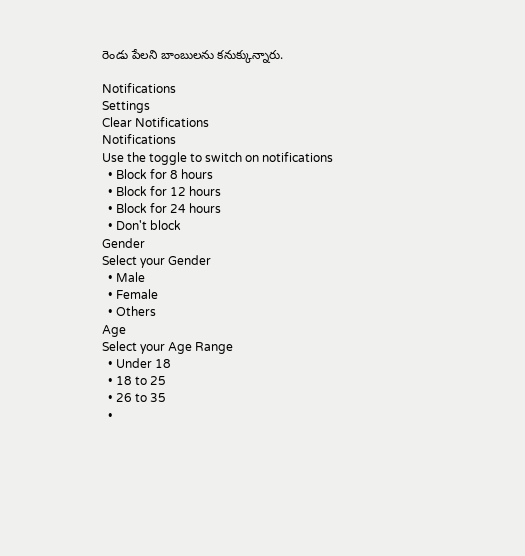రెండు పేలని బాంబులను కనుక్కున్నారు.

Notifications
Settings
Clear Notifications
Notifications
Use the toggle to switch on notifications
  • Block for 8 hours
  • Block for 12 hours
  • Block for 24 hours
  • Don't block
Gender
Select your Gender
  • Male
  • Female
  • Others
Age
Select your Age Range
  • Under 18
  • 18 to 25
  • 26 to 35
  •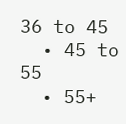36 to 45
  • 45 to 55
  • 55+